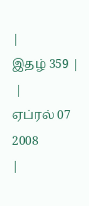|
இதழ் 359 |
 |
ஏப்ரல் 07 2008
|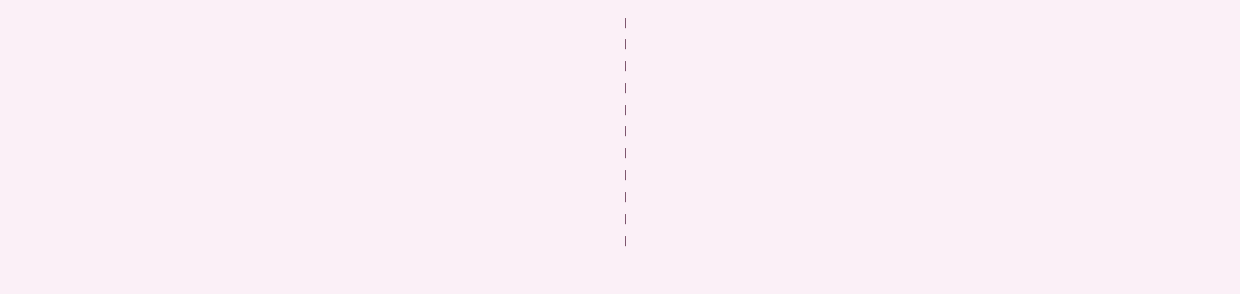|
|
|
|
|
|
|
|
|
|
|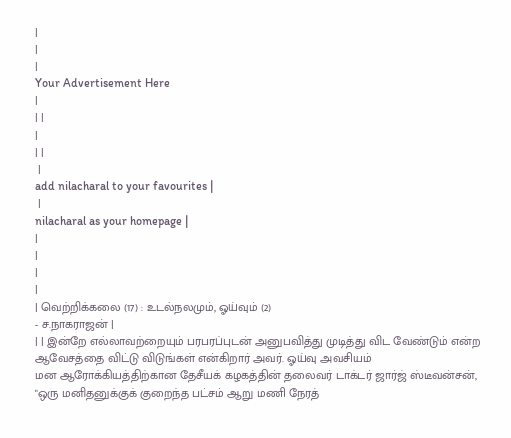|
|
|
Your Advertisement Here
|
| |
|
| |
 |
add nilacharal to your favourites |
 |
nilacharal as your homepage |
|
|
|
|
| வெற்றிக்கலை (17) : உடல்நலமும், ஓய்வும் (2)
- ச.நாகராஜன் |
| | இன்றே எல்லாவற்றையும் பரபரப்புடன் அனுபவித்து முடித்து விட வேண்டும் என்ற ஆவேசத்தை விட்டு விடுங்கள் என்கிறார் அவர். ஓய்வு அவசியம்
மன ஆரோக்கியத்திற்கான தேசீயக் கழகத்தின் தலைவர் டாக்டர் ஜார்ஜ் ஸ்டீவன்சன், "ஒரு மனிதனுக்குக் குறைந்த பட்சம் ஆறு மணி நேரத்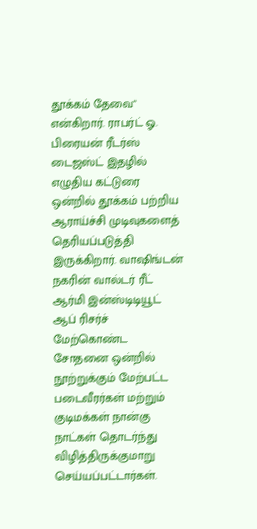தூக்கம் தேவை" என்கிறார். ராபர்ட் ஓ. பிரையன் ரீடர்ஸ் டைஜஸ்ட் இதழில் எழுதிய கட்டுரை ஒன்றில் தூக்கம் பற்றிய ஆராய்ச்சி முடிவுகளைத் தெரியப்படுத்தி இருக்கிறார். வாஷிங்டன் நகரின் வால்டர் ரீட் ஆர்மி இன்ஸ்டிடியூட் ஆப் ரிசர்ச் மேற்கொண்ட சோதனை ஒன்றில் நூற்றுக்கும் மேற்பட்ட படைவீரர்கள் மற்றும் குடிமக்கள் நான்கு நாட்கள் தொடர்ந்து விழித்திருக்குமாறு செய்யப்பட்டார்கள்.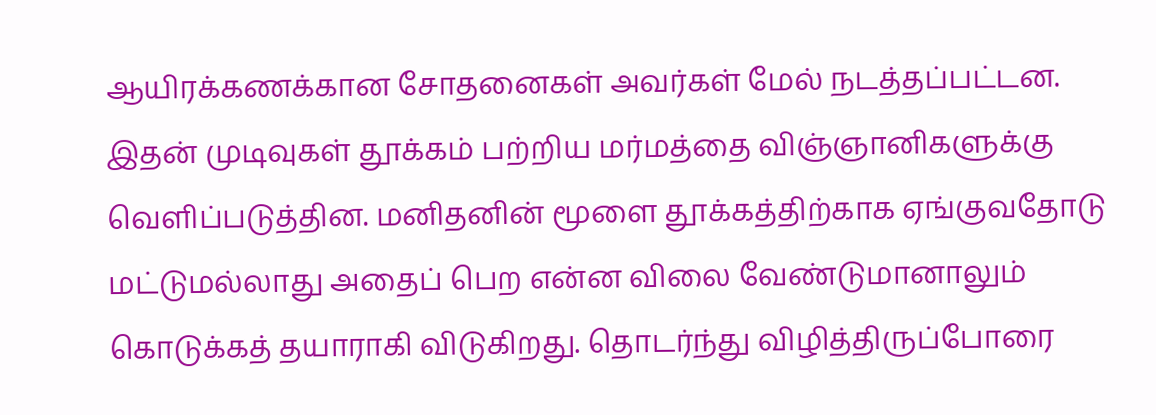ஆயிரக்கணக்கான சோதனைகள் அவர்கள் மேல் நடத்தப்பட்டன. இதன் முடிவுகள் தூக்கம் பற்றிய மர்மத்தை விஞ்ஞானிகளுக்கு வெளிப்படுத்தின. மனிதனின் மூளை தூக்கத்திற்காக ஏங்குவதோடு மட்டுமல்லாது அதைப் பெற என்ன விலை வேண்டுமானாலும் கொடுக்கத் தயாராகி விடுகிறது. தொடர்ந்து விழித்திருப்போரை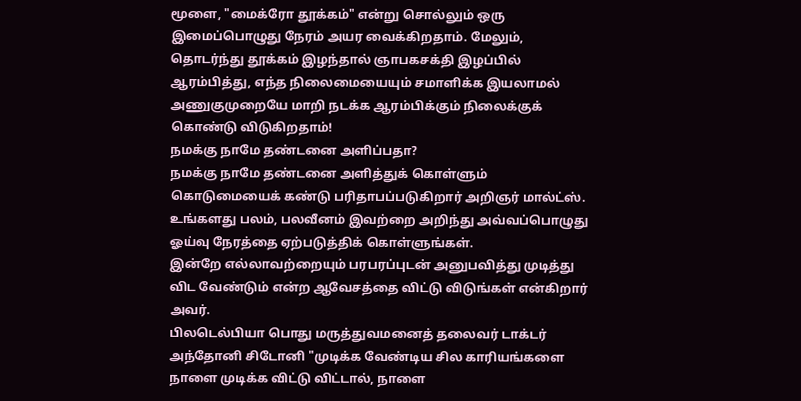மூளை, "மைக்ரோ தூக்கம்" என்று சொல்லும் ஒரு இமைப்பொழுது நேரம் அயர வைக்கிறதாம். மேலும், தொடர்ந்து தூக்கம் இழந்தால் ஞாபகசக்தி இழப்பில் ஆரம்பித்து, எந்த நிலைமையையும் சமாளிக்க இயலாமல் அணுகுமுறையே மாறி நடக்க ஆரம்பிக்கும் நிலைக்குக் கொண்டு விடுகிறதாம்!
நமக்கு நாமே தண்டனை அளிப்பதா?
நமக்கு நாமே தண்டனை அளித்துக் கொள்ளும் கொடுமையைக் கண்டு பரிதாபப்படுகிறார் அறிஞர் மால்ட்ஸ். உங்களது பலம், பலவீனம் இவற்றை அறிந்து அவ்வப்பொழுது ஓய்வு நேரத்தை ஏற்படுத்திக் கொள்ளுங்கள்.
இன்றே எல்லாவற்றையும் பரபரப்புடன் அனுபவித்து முடித்து விட வேண்டும் என்ற ஆவேசத்தை விட்டு விடுங்கள் என்கிறார் அவர்.
பிலடெல்பியா பொது மருத்துவமனைத் தலைவர் டாக்டர் அந்தோனி சிடோனி "முடிக்க வேண்டிய சில காரியங்களை நாளை முடிக்க விட்டு விட்டால், நாளை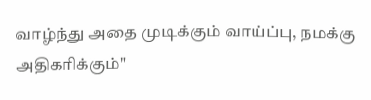வாழ்ந்து அதை முடிக்கும் வாய்ப்பு, நமக்கு அதிகரிக்கும்"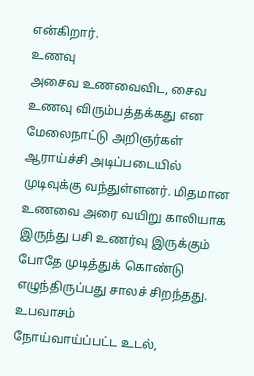என்கிறார்.
உணவு
அசைவ உணவைவிட, சைவ உணவு விரும்பத்தக்கது என மேலைநாட்டு அறிஞர்கள் ஆராய்ச்சி அடிப்படையில் முடிவுக்கு வந்துள்ளனர். மிதமான உணவை அரை வயிறு காலியாக இருந்து பசி உணர்வு இருக்கும் போதே முடித்துக் கொண்டு எழுந்திருப்பது சாலச் சிறந்தது.
உபவாசம்
நோய்வாய்ப்பட்ட உடல்,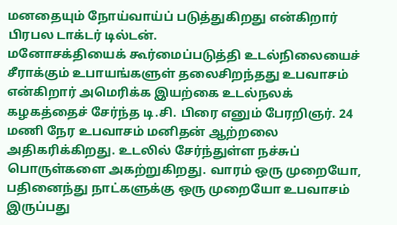மனதையும் நோய்வாய்ப் படுத்துகிறது என்கிறார் பிரபல டாக்டர் டில்டன்.
மனோசக்தியைக் கூர்மைப்படுத்தி உடல்நிலையைச் சீராக்கும் உபாயங்களுள் தலைசிறந்தது உபவாசம் என்கிறார் அமெரிக்க இயற்கை உடல்நலக் கழகத்தைச் சேர்ந்த டி.சி. பிரை எனும் பேரறிஞர். 24 மணி நேர உபவாசம் மனிதன் ஆற்றலை அதிகரிக்கிறது. உடலில் சேர்ந்துள்ள நச்சுப் பொருள்களை அகற்றுகிறது. வாரம் ஒரு முறையோ, பதினைந்து நாட்களுக்கு ஒரு முறையோ உபவாசம் இருப்பது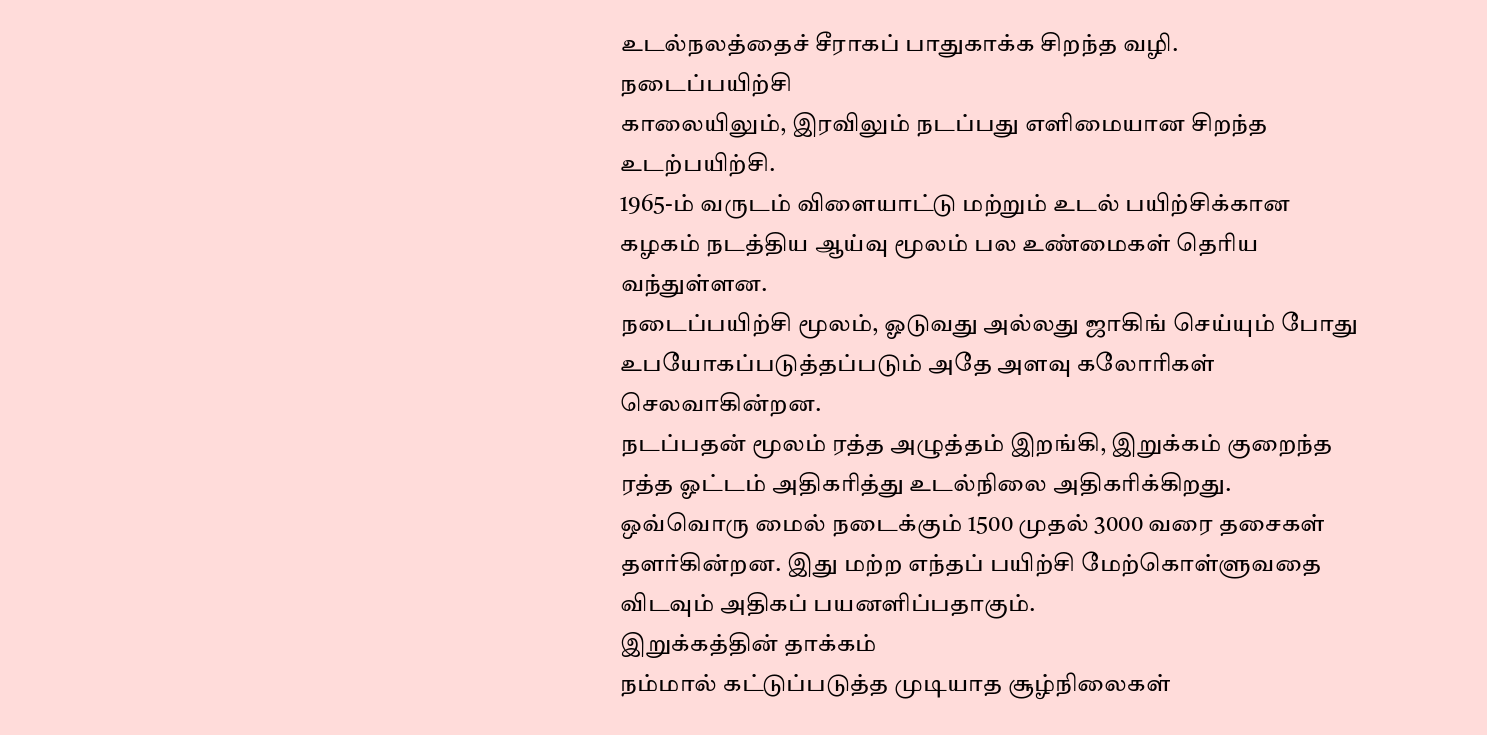உடல்நலத்தைச் சீராகப் பாதுகாக்க சிறந்த வழி.
நடைப்பயிற்சி
காலையிலும், இரவிலும் நடப்பது எளிமையான சிறந்த உடற்பயிற்சி.
1965-ம் வருடம் விளையாட்டு மற்றும் உடல் பயிற்சிக்கான கழகம் நடத்திய ஆய்வு மூலம் பல உண்மைகள் தெரிய வந்துள்ளன.
நடைப்பயிற்சி மூலம், ஓடுவது அல்லது ஜாகிங் செய்யும் போது உபயோகப்படுத்தப்படும் அதே அளவு கலோரிகள் செலவாகின்றன.
நடப்பதன் மூலம் ரத்த அழுத்தம் இறங்கி, இறுக்கம் குறைந்த ரத்த ஓட்டம் அதிகரித்து உடல்நிலை அதிகரிக்கிறது.
ஒவ்வொரு மைல் நடைக்கும் 1500 முதல் 3000 வரை தசைகள் தளர்கின்றன. இது மற்ற எந்தப் பயிற்சி மேற்கொள்ளுவதை விடவும் அதிகப் பயனளிப்பதாகும்.
இறுக்கத்தின் தாக்கம்
நம்மால் கட்டுப்படுத்த முடியாத சூழ்நிலைகள்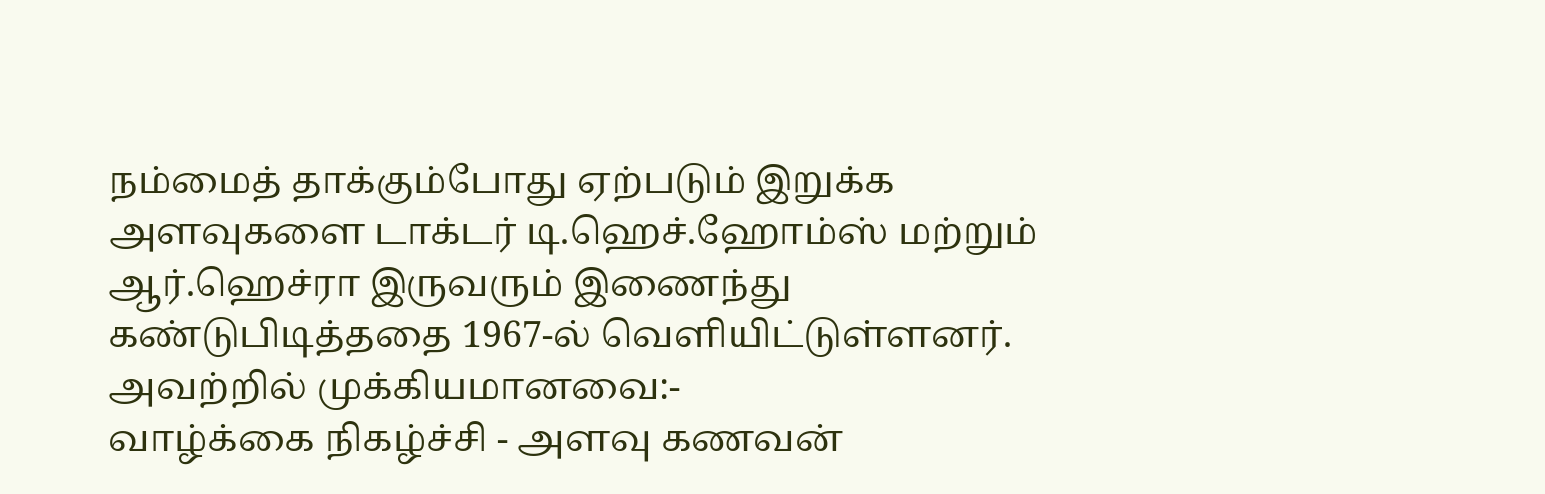நம்மைத் தாக்கும்போது ஏற்படும் இறுக்க அளவுகளை டாக்டர் டி.ஹெச்.ஹோம்ஸ் மற்றும் ஆர்.ஹெச்ரா இருவரும் இணைந்து கண்டுபிடித்ததை 1967-ல் வெளியிட்டுள்ளனர். அவற்றில் முக்கியமானவை:-
வாழ்க்கை நிகழ்ச்சி - அளவு கணவன்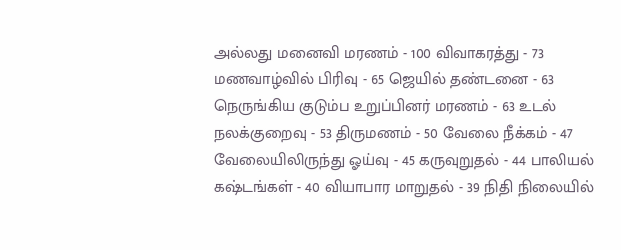அல்லது மனைவி மரணம் - 100 விவாகரத்து - 73 மணவாழ்வில் பிரிவு - 65 ஜெயில் தண்டனை - 63 நெருங்கிய குடும்ப உறுப்பினர் மரணம் - 63 உடல் நலக்குறைவு - 53 திருமணம் - 50 வேலை நீக்கம் - 47 வேலையிலிருந்து ஓய்வு - 45 கருவுறுதல் - 44 பாலியல் கஷ்டங்கள் - 40 வியாபார மாறுதல் - 39 நிதி நிலையில்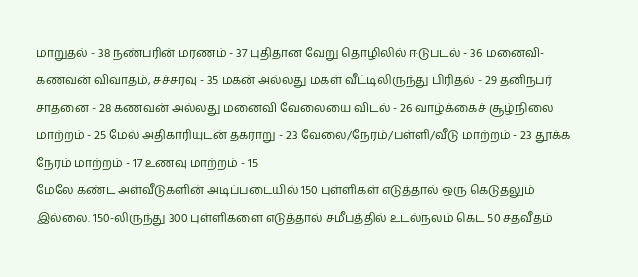மாறுதல் - 38 நண்பரின் மரணம் - 37 புதிதான வேறு தொழிலில் ஈடுபடல் - 36 மனைவி-கணவன் விவாதம், சச்சரவு - 35 மகன் அல்லது மகள் வீட்டிலிருந்து பிரிதல் - 29 தனிநபர் சாதனை - 28 கணவன் அல்லது மனைவி வேலையை விடல் - 26 வாழ்க்கைச் சூழ்நிலை மாற்றம் - 25 மேல் அதிகாரியுடன் தகராறு - 23 வேலை/நேரம்/பள்ளி/வீடு மாற்றம் - 23 தூக்க நேரம் மாற்றம் - 17 உணவு மாற்றம் - 15
மேலே கண்ட அள்வீடுகளின் அடிப்படையில் 150 புள்ளிகள் எடுத்தால் ஒரு கெடுதலும் இல்லை. 150-லிருந்து 300 புள்ளிகளை எடுத்தால் சமீபத்தில் உடல்நலம் கெட 50 சதவீதம்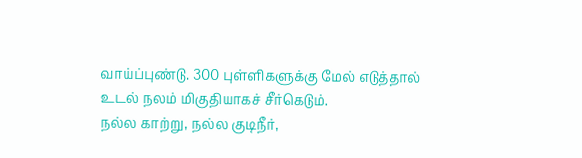வாய்ப்புண்டு. 300 புள்ளிகளுக்கு மேல் எடுத்தால் உடல் நலம் மிகுதியாகச் சீர்கெடும்.
நல்ல காற்று, நல்ல குடிநீர்,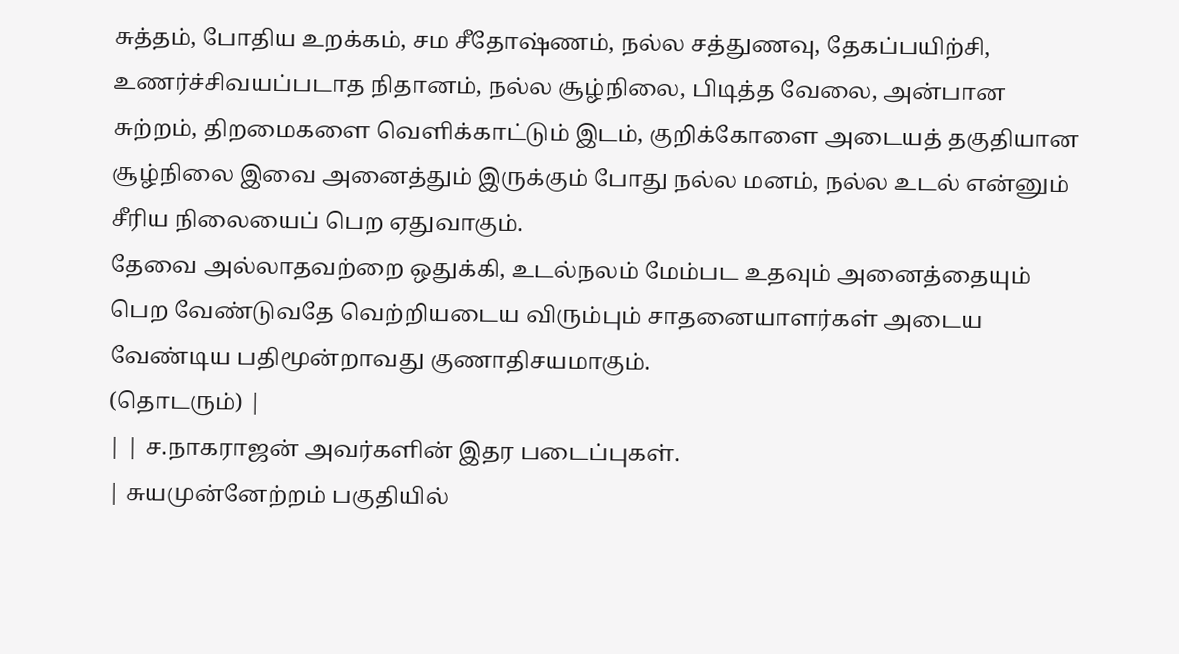சுத்தம், போதிய உறக்கம், சம சீதோஷ்ணம், நல்ல சத்துணவு, தேகப்பயிற்சி, உணர்ச்சிவயப்படாத நிதானம், நல்ல சூழ்நிலை, பிடித்த வேலை, அன்பான சுற்றம், திறமைகளை வெளிக்காட்டும் இடம், குறிக்கோளை அடையத் தகுதியான சூழ்நிலை இவை அனைத்தும் இருக்கும் போது நல்ல மனம், நல்ல உடல் என்னும் சீரிய நிலையைப் பெற ஏதுவாகும்.
தேவை அல்லாதவற்றை ஒதுக்கி, உடல்நலம் மேம்பட உதவும் அனைத்தையும் பெற வேண்டுவதே வெற்றியடைய விரும்பும் சாதனையாளர்கள் அடைய வேண்டிய பதிமூன்றாவது குணாதிசயமாகும்.
(தொடரும்) |
| | ச.நாகராஜன் அவர்களின் இதர படைப்புகள்.
| சுயமுன்னேற்றம் பகுதியில்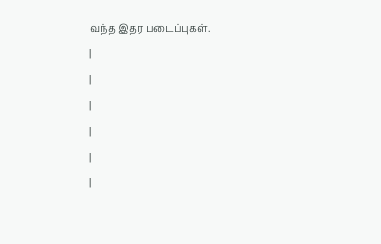வந்த இதர படைப்புகள்.
|
|
|
|
|
|